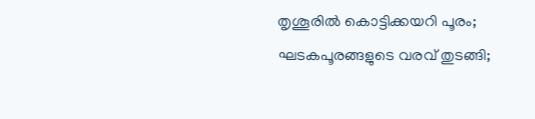തൃശൂരിൽ കൊട്ടിക്കയറി പൂരം; ഘടകപൂരങ്ങളുടെ വരവ് തുടങ്ങി;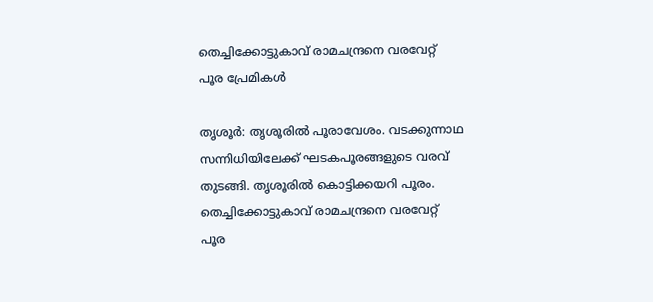തെച്ചിക്കോട്ടുകാവ് രാമചന്ദ്രനെ വരവേറ്റ് പൂര പ്രേമികൾ

തൃശൂർ: തൃശൂരില്‍ പൂരാവേശം. വടക്കുന്നാഥ സന്നിധിയിലേക്ക് ഘടകപൂരങ്ങളുടെ വരവ് തുടങ്ങി. തൃശൂരിൽ കൊട്ടിക്കയറി പൂരം. തെച്ചിക്കോട്ടുകാവ് രാമചന്ദ്രനെ വരവേറ്റ് പൂര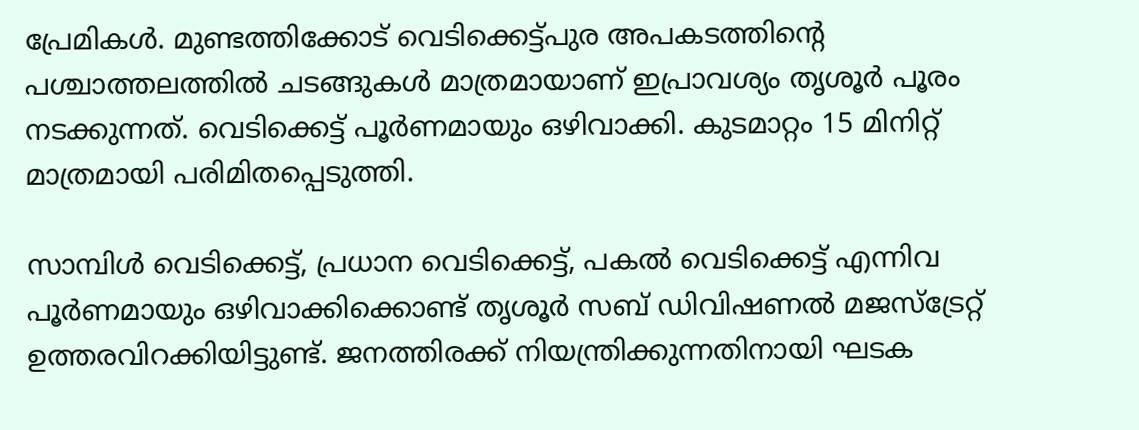പ്രേമികൾ. മുണ്ടത്തിക്കോട് വെടിക്കെട്ട്പുര അപകടത്തിന്റെ പശ്ചാത്തലത്തില്‍ ചടങ്ങുകള്‍ മാത്രമായാണ് ഇപ്രാവശ്യം തൃശൂര്‍ പൂരം നടക്കുന്നത്. വെടിക്കെട്ട് പൂര്‍ണമായും ഒഴിവാക്കി. കുടമാറ്റം 15 മിനിറ്റ് മാത്രമായി പരിമിതപ്പെടുത്തി.

സാമ്പിള്‍ വെടിക്കെട്ട്, പ്രധാന വെടിക്കെട്ട്, പകല്‍ വെടിക്കെട്ട് എന്നിവ പൂര്‍ണമായും ഒഴിവാക്കിക്കൊണ്ട് തൃശൂര്‍ സബ് ഡിവിഷണല്‍ മജസ്ട്രേറ്റ് ഉത്തരവിറക്കിയിട്ടുണ്ട്. ജനത്തിരക്ക് നിയന്ത്രിക്കുന്നതിനായി ഘടക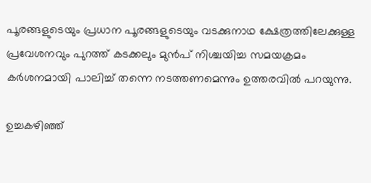പൂരങ്ങളുടെയും പ്രധാന പൂരങ്ങളുടെയും വടക്കുനാഥ ക്ഷേത്രത്തിലേക്കുള്ള പ്രവേശനവും പുറത്ത് കടക്കലും മുന്‍പ് നിശ്ചയിച്ച സമയക്രമം കര്‍ശനമായി പാലിച്ച് തന്നെ നടത്തണമെന്നും ഉത്തരവില്‍ പറയുന്നു.

ഉച്ചകഴിഞ്ഞ്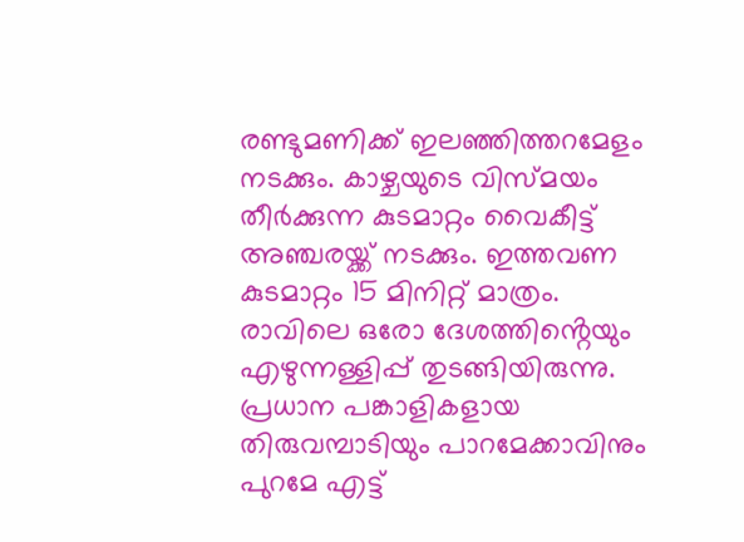രണ്ടുമണിക്ക് ഇലഞ്ഞിത്തറമേളം നടക്കും. കാഴ്ചയുടെ വിസ്മയം തീർക്കുന്ന കുടമാറ്റം വൈകീട്ട് അഞ്ചരയ്ക്ക് നടക്കും. ഇത്തവണ കുടമാറ്റം 15 മിനിറ്റ് മാത്രം. രാവിലെ ഒരോ ദേശത്തിൻ്റെയും എഴുന്നള്ളിപ്പ് തുടങ്ങിയിരുന്നു. പ്രധാന പങ്കാളികളായ തിരുവമ്പാടിയും പാറമേക്കാവിനും പുറമേ എട്ട്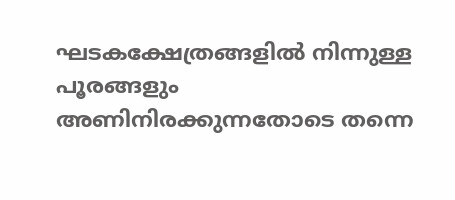ഘടകക്ഷേത്രങ്ങളിൽ നിന്നുള്ള പൂരങ്ങളും അണിനിരക്കുന്നതോടെ തന്നെ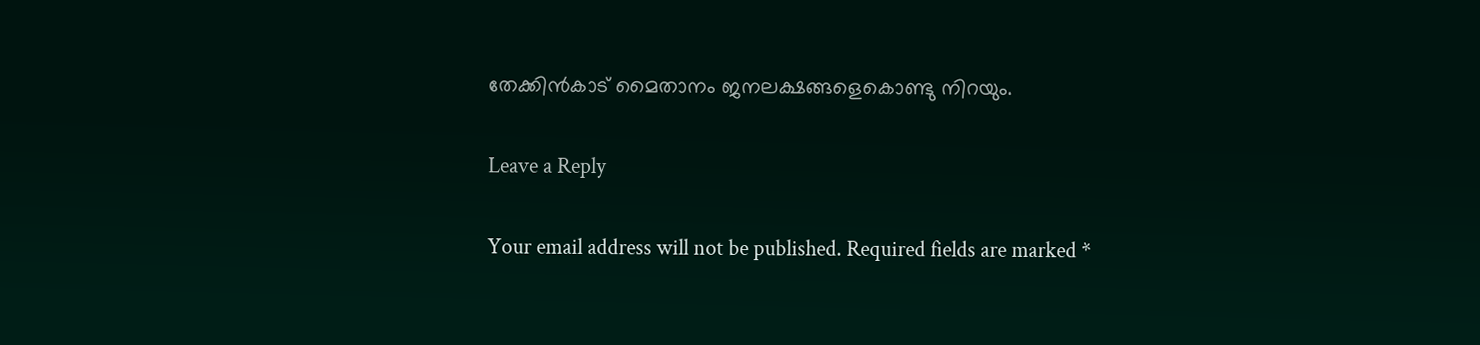തേക്കിൻകാട് മൈതാനം ജനലക്ഷങ്ങളെകൊണ്ടു നിറയും.

Leave a Reply

Your email address will not be published. Required fields are marked *